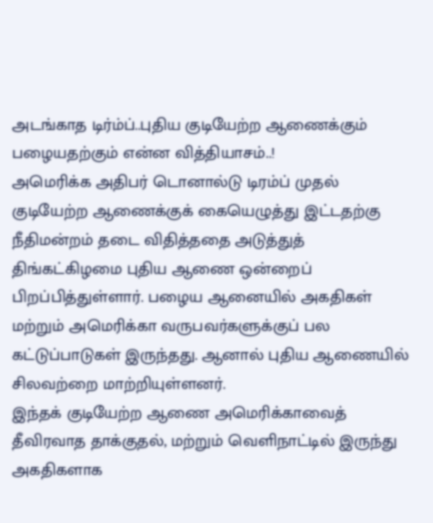அடங்காத டிர்ம்ப்..புதிய குடியேற்ற ஆணைக்கும் பழையதற்கும் என்ன வித்தியாசம்..!
அமெரிக்க அதிபர் டொனால்டு டிரம்ப் முதல் குடியேற்ற ஆணைக்குக் கையெழுத்து இட்டதற்கு நீதிமன்றம் தடை விதித்ததை அடுத்துத் திங்கட்கிழமை புதிய ஆணை ஒன்றைப் பிறப்பித்துள்ளார். பழைய ஆனையில் அகதிகள் மற்றும் அமெரிக்கா வருபவர்களுக்குப் பல கட்டுப்பாடுகள் இருந்தது. ஆனால் புதிய ஆணையில் சிலவற்றை மாற்றியுள்ளனர்.
இந்தக் குடியேற்ற ஆணை அமெரிக்காவைத் தீவிரவாத தாக்குதல், மற்றும் வெளிநாட்டில் இருந்து அகதிகளாக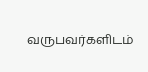வருபவர்களிடம்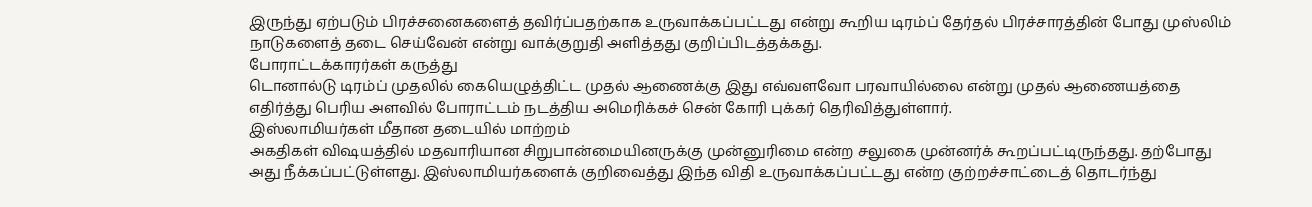இருந்து ஏற்படும் பிரச்சனைகளைத் தவிர்ப்பதற்காக உருவாக்கப்பட்டது என்று கூறிய டிரம்ப் தேர்தல் பிரச்சாரத்தின் போது முஸ்லிம் நாடுகளைத் தடை செய்வேன் என்று வாக்குறுதி அளித்தது குறிப்பிடத்தக்கது.
போராட்டக்காரர்கள் கருத்து
டொனால்டு டிரம்ப் முதலில் கையெழுத்திட்ட முதல் ஆணைக்கு இது எவ்வளவோ பரவாயில்லை என்று முதல் ஆணையத்தை எதிர்த்து பெரிய அளவில் போராட்டம் நடத்திய அமெரிக்கச் சென் கோரி புக்கர் தெரிவித்துள்ளார்.
இஸ்லாமியர்கள் மீதான தடையில் மாற்றம்
அகதிகள் விஷயத்தில் மதவாரியான சிறுபான்மையினருக்கு முன்னுரிமை என்ற சலுகை முன்னர்க் கூறப்பட்டிருந்தது. தற்போது அது நீக்கப்பட்டுள்ளது. இஸ்லாமியர்களைக் குறிவைத்து இந்த விதி உருவாக்கப்பட்டது என்ற குற்றச்சாட்டைத் தொடர்ந்து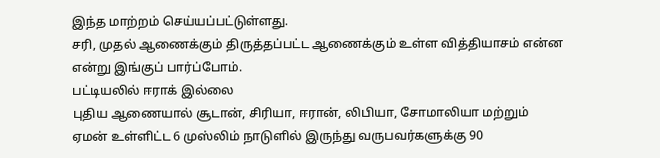இந்த மாற்றம் செய்யப்பட்டுள்ளது.
சரி, முதல் ஆணைக்கும் திருத்தப்பட்ட ஆணைக்கும் உள்ள வித்தியாசம் என்ன என்று இங்குப் பார்ப்போம்.
பட்டியலில் ஈராக் இல்லை
புதிய ஆணையால் சூடான், சிரியா, ஈரான், லிபியா, சோமாலியா மற்றும் ஏமன் உள்ளிட்ட 6 முஸ்லிம் நாடுளில் இருந்து வருபவர்களுக்கு 90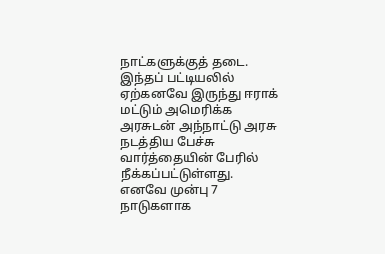நாட்களுக்குத் தடை. இந்தப் பட்டியலில் ஏற்கனவே இருந்து ஈராக் மட்டும் அமெரிக்க அரசுடன் அந்நாட்டு அரசு நடத்திய பேச்சு வார்த்தையின் பேரில் நீக்கப்பட்டுள்ளது.
எனவே முன்பு 7 நாடுகளாக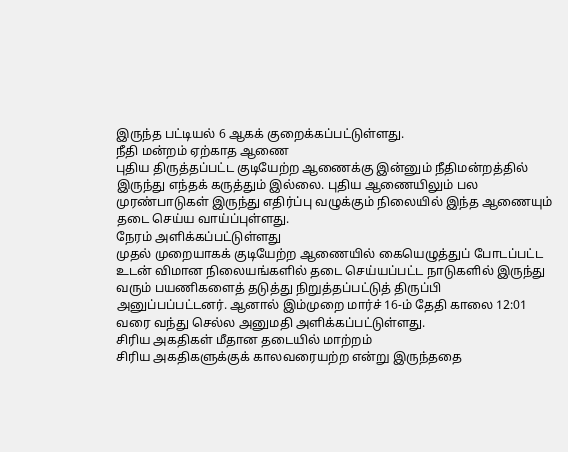இருந்த பட்டியல் 6 ஆகக் குறைக்கப்பட்டுள்ளது.
நீதி மன்றம் ஏற்காத ஆணை
புதிய திருத்தப்பட்ட குடியேற்ற ஆணைக்கு இன்னும் நீதிமன்றத்தில் இருந்து எந்தக் கருத்தும் இல்லை. புதிய ஆணையிலும் பல முரண்பாடுகள் இருந்து எதிர்ப்பு வழுக்கும் நிலையில் இந்த ஆணையும் தடை செய்ய வாய்ப்புள்ளது.
நேரம் அளிக்கப்பட்டுள்ளது
முதல் முறையாகக் குடியேற்ற ஆணையில் கையெழுத்துப் போடப்பட்ட உடன் விமான நிலையங்களில் தடை செய்யப்பட்ட நாடுகளில் இருந்து வரும் பயணிகளைத் தடுத்து நிறுத்தப்பட்டுத் திருப்பி அனுப்பப்பட்டனர். ஆனால் இம்முறை மார்ச் 16-ம் தேதி காலை 12:01 வரை வந்து செல்ல அனுமதி அளிக்கப்பட்டுள்ளது.
சிரிய அகதிகள் மீதான தடையில் மாற்றம்
சிரிய அகதிகளுக்குக் காலவரையற்ற என்று இருந்ததை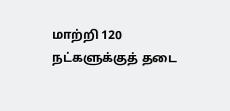மாற்றி 120 நட்களுக்குத் தடை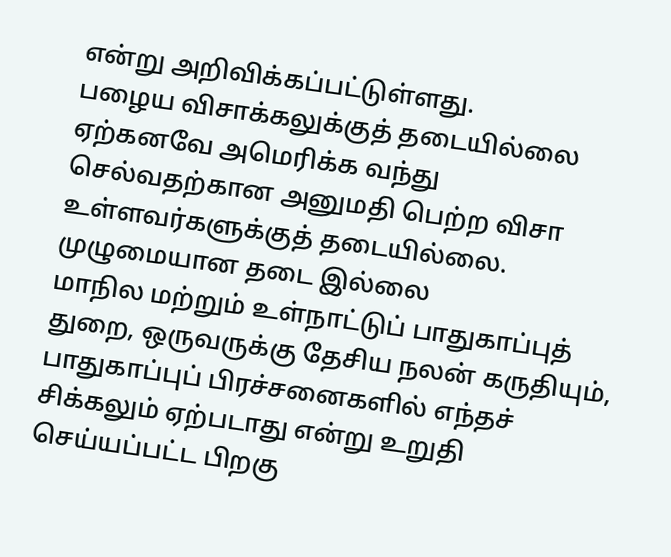என்று அறிவிக்கப்பட்டுள்ளது.
பழைய விசாக்கலுக்குத் தடையில்லை
ஏற்கனவே அமெரிக்க வந்து செல்வதற்கான அனுமதி பெற்ற விசா உள்ளவர்களுக்குத் தடையில்லை.
முழுமையான தடை இல்லை
மாநில மற்றும் உள்நாட்டுப் பாதுகாப்புத் துறை, ஒருவருக்கு தேசிய நலன் கருதியும், பாதுகாப்புப் பிரச்சனைகளில் எந்தச் சிக்கலும் ஏற்படாது என்று உறுதி செய்யப்பட்ட பிறகு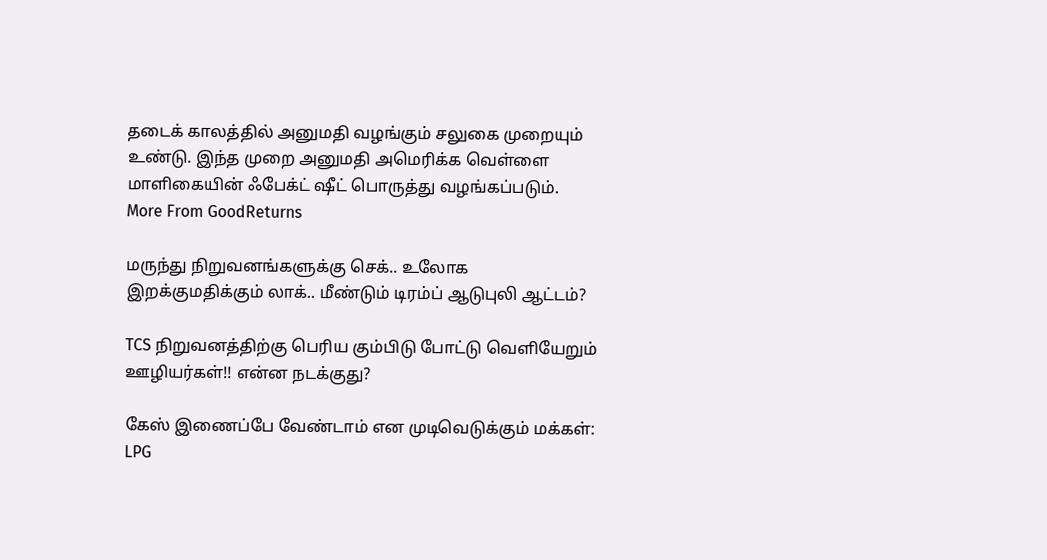தடைக் காலத்தில் அனுமதி வழங்கும் சலுகை முறையும் உண்டு. இந்த முறை அனுமதி அமெரிக்க வெள்ளை மாளிகையின் ஃபேக்ட் ஷீட் பொருத்து வழங்கப்படும்.
More From GoodReturns

மருந்து நிறுவனங்களுக்கு செக்.. உலோக இறக்குமதிக்கும் லாக்.. மீண்டும் டிரம்ப் ஆடுபுலி ஆட்டம்?

TCS நிறுவனத்திற்கு பெரிய கும்பிடு போட்டு வெளியேறும் ஊழியர்கள்!! என்ன நடக்குது?

கேஸ் இணைப்பே வேண்டாம் என முடிவெடுக்கும் மக்கள்: LPG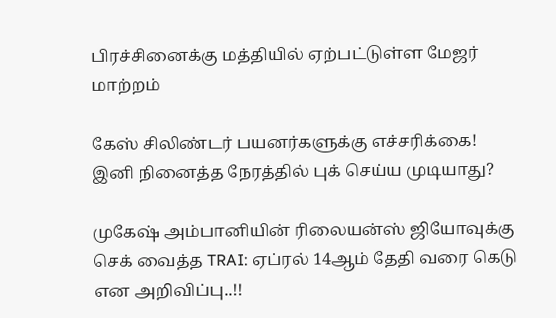பிரச்சினைக்கு மத்தியில் ஏற்பட்டுள்ள மேஜர் மாற்றம்

கேஸ் சிலிண்டர் பயனர்களுக்கு எச்சரிக்கை! இனி நினைத்த நேரத்தில் புக் செய்ய முடியாது?

முகேஷ் அம்பானியின் ரிலையன்ஸ் ஜியோவுக்கு செக் வைத்த TRAI: ஏப்ரல் 14ஆம் தேதி வரை கெடு என அறிவிப்பு..!!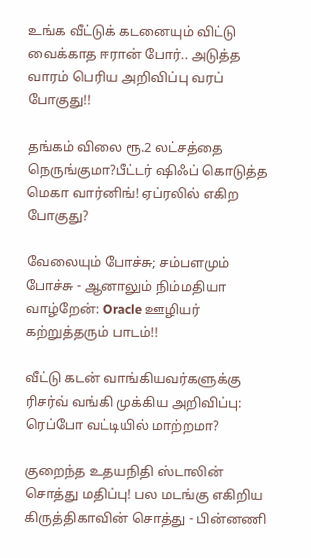உங்க வீட்டுக் கடனையும் விட்டு வைக்காத ஈரான் போர்.. அடுத்த வாரம் பெரிய அறிவிப்பு வரப் போகுது!!

தங்கம் விலை ரூ.2 லட்சத்தை நெருங்குமா?பீட்டர் ஷிஃப் கொடுத்த மெகா வார்னிங்! ஏப்ரலில் எகிற போகுது?

வேலையும் போச்சு; சம்பளமும் போச்சு - ஆனாலும் நிம்மதியா வாழ்றேன்: Oracle ஊழியர் கற்றுத்தரும் பாடம்!!

வீட்டு கடன் வாங்கியவர்களுக்கு ரிசர்வ் வங்கி முக்கிய அறிவிப்பு: ரெப்போ வட்டியில் மாற்றமா?

குறைந்த உதயநிதி ஸ்டாலின் சொத்து மதிப்பு! பல மடங்கு எகிறிய கிருத்திகாவின் சொத்து - பின்னணி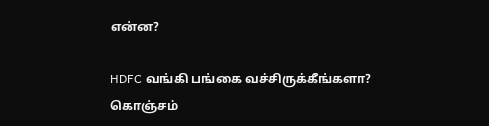என்ன?

HDFC வங்கி பங்கை வச்சிருக்கீங்களா? கொஞ்சம்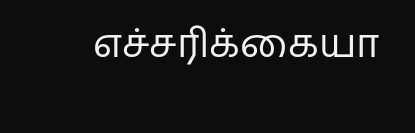எச்சரிக்கையா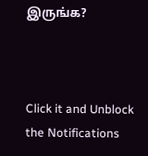இருங்க?



Click it and Unblock the Notifications